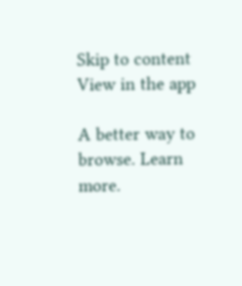Skip to content
View in the app

A better way to browse. Learn more.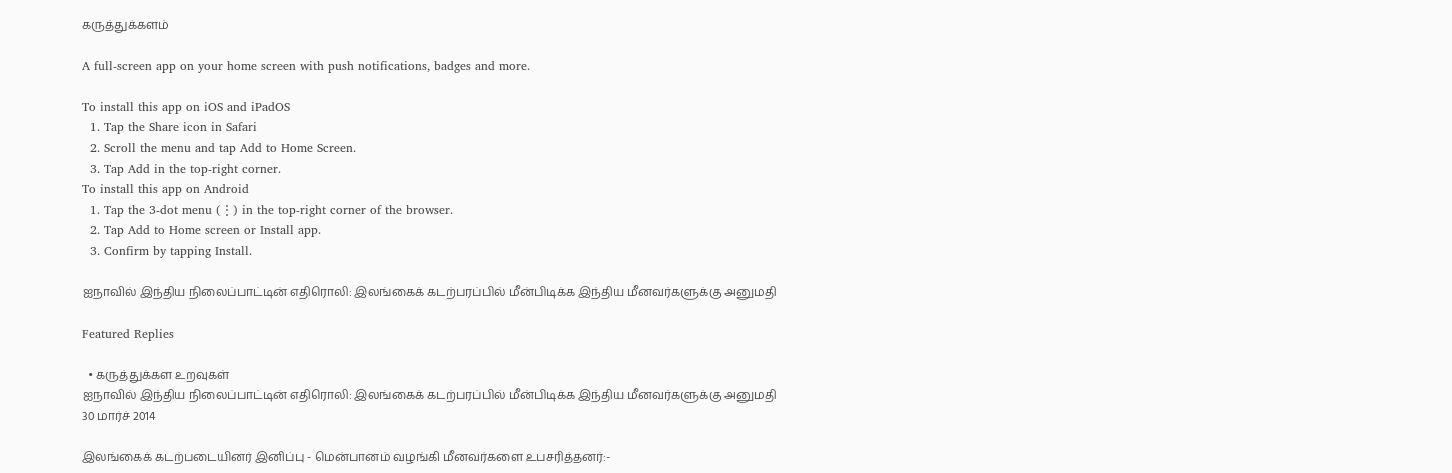கருத்துக்களம்

A full-screen app on your home screen with push notifications, badges and more.

To install this app on iOS and iPadOS
  1. Tap the Share icon in Safari
  2. Scroll the menu and tap Add to Home Screen.
  3. Tap Add in the top-right corner.
To install this app on Android
  1. Tap the 3-dot menu (⋮) in the top-right corner of the browser.
  2. Tap Add to Home screen or Install app.
  3. Confirm by tapping Install.

ஐநாவில் இந்திய நிலைப்பாட்டின் எதிரொலி: இலங்கைக் கடற்பரப்பில் மீன்பிடிக்க இந்திய மீனவர்களுக்கு அனுமதி

Featured Replies

  • கருத்துக்கள உறவுகள்
ஐநாவில் இந்திய நிலைப்பாட்டின் எதிரொலி: இலங்கைக் கடற்பரப்பில் மீன்பிடிக்க இந்திய மீனவர்களுக்கு அனுமதி
30 மார்ச் 2014

இலங்கைக் கடற்படையினர் இனிப்பு - மென்பானம் வழங்கி மீனவர்களை உபசரித்தனர்:-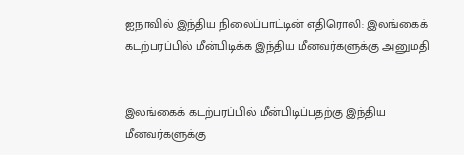ஐநாவில் இந்திய நிலைப்பாட்டின் எதிரொலி: இலங்கைக் கடற்பரப்பில் மீன்பிடிக்க இந்திய மீனவர்களுக்கு அனுமதி


இலங்கைக் கடற்பரப்பில் மீன்பிடிப்பதற்கு இந்திய மீனவர்களுக்கு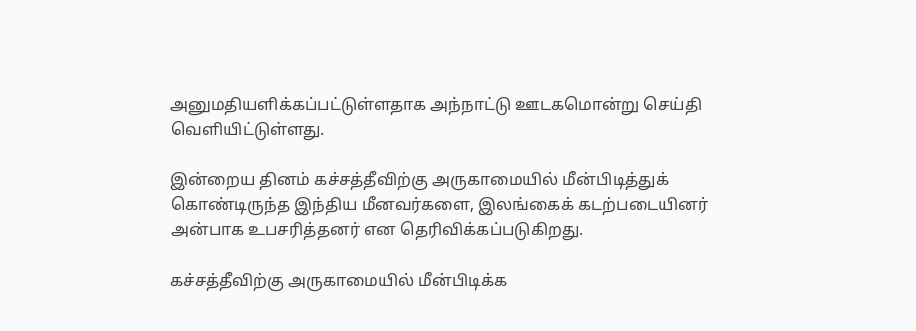அனுமதியளிக்கப்பட்டுள்ளதாக அந்நாட்டு ஊடகமொன்று செய்தி வெளியிட்டுள்ளது.

இன்றைய தினம் கச்சத்தீவிற்கு அருகாமையில் மீன்பிடித்துக் கொண்டிருந்த இந்திய மீனவர்களை, இலங்கைக் கடற்படையினர் அன்பாக உபசரித்தனர் என தெரிவிக்கப்படுகிறது.

கச்சத்தீவிற்கு அருகாமையில் மீன்பிடிக்க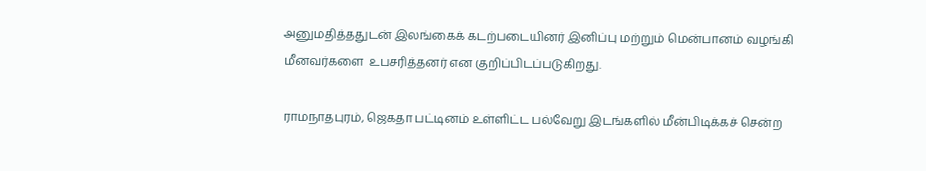அனுமதித்ததுடன் இலங்கைக் கடற்படையினர் இனிப்பு மற்றும் மென்பானம் வழங்கி மீனவர்களை  உபசரித்தனர் என குறிப்பிடப்படுகிறது.

ராமநாதபுரம், ஜெகதா பட்டினம் உள்ளிட்ட பல்வேறு இடங்களில் மீன்பிடிக்கச் சென்ற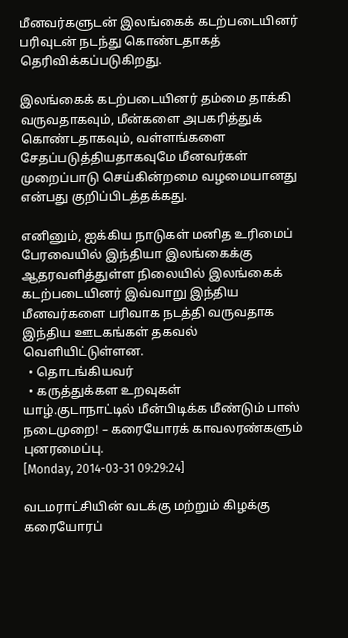மீனவர்களுடன் இலங்கைக் கடற்படையினர் பரிவுடன் நடந்து கொண்டதாகத் தெரிவிக்கப்படுகிறது.

இலங்கைக் கடற்படையினர் தம்மை தாக்கி வருவதாகவும், மீன்களை அபகரித்துக் கொண்டதாகவும், வள்ளங்களை சேதப்படுத்தியதாகவுமே மீனவர்கள் முறைப்பாடு செய்கின்றமை வழமையானது என்பது குறிப்பிடத்தக்கது.

எனினும், ஐக்கிய நாடுகள் மனித உரிமைப் பேரவையில் இந்தியா இலங்கைக்கு ஆதரவளித்துள்ள நிலையில் இலங்கைக் கடற்படையினர் இவ்வாறு இந்திய மீனவர்களை பரிவாக நடத்தி வருவதாக இந்திய ஊடகங்கள் தகவல் வெளியிட்டுள்ளன.
  • தொடங்கியவர்
  • கருத்துக்கள உறவுகள்
யாழ்.குடாநாட்டில் மீன்பிடிக்க மீண்டும் பாஸ் நடைமுறை! – கரையோரக் காவலரண்களும் புனரமைப்பு.
[Monday, 2014-03-31 09:29:24]

வடமராட்சியின் வடக்கு மற்றும் கிழக்கு கரையோரப்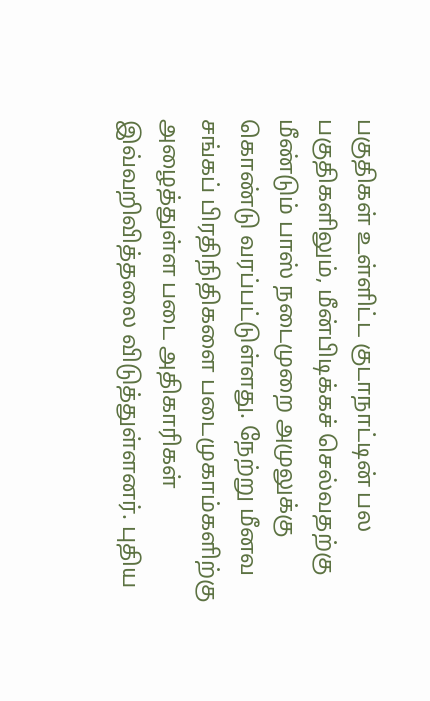பகுதிகள் உள்ளிட்ட குடாநாட்டின் பல பகுதிகளிலும், மீன்பிடிக்கச் செல்வதற்கு மீண்டும் பாஸ் நடைமுறை அமுலுக்கு கொண்டு வரப்பட்டுள்ளது. நேற்று மீனவ சங்கப் பிரதிநிதிகளை படைமுகாம்களிற்கு அழைத்துள்ள படை அதிகாரிகள் இவ்வறிவித்தலை விடுத்துள்ளனர். புதிய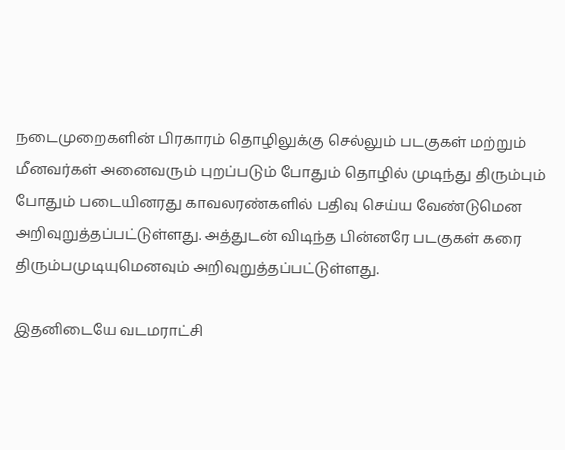நடைமுறைகளின் பிரகாரம் தொழிலுக்கு செல்லும் படகுகள் மற்றும் மீனவர்கள் அனைவரும் புறப்படும் போதும் தொழில் முடிந்து திரும்பும் போதும் படையினரது காவலரண்களில் பதிவு செய்ய வேண்டுமென அறிவுறுத்தப்பட்டுள்ளது. அத்துடன் விடிந்த பின்னரே படகுகள் கரை திரும்பமுடியுமெனவும் அறிவுறுத்தப்பட்டுள்ளது.

இதனிடையே வடமராட்சி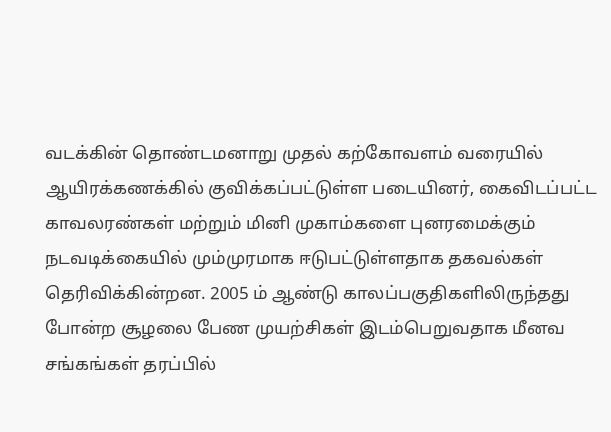வடக்கின் தொண்டமனாறு முதல் கற்கோவளம் வரையில் ஆயிரக்கணக்கில் குவிக்கப்பட்டுள்ள படையினர், கைவிடப்பட்ட காவலரண்கள் மற்றும் மினி முகாம்களை புனரமைக்கும் நடவடிக்கையில் மும்முரமாக ஈடுபட்டுள்ளதாக தகவல்கள் தெரிவிக்கின்றன. 2005 ம் ஆண்டு காலப்பகுதிகளிலிருந்தது போன்ற சூழலை பேண முயற்சிகள் இடம்பெறுவதாக மீனவ சங்கங்கள் தரப்பில்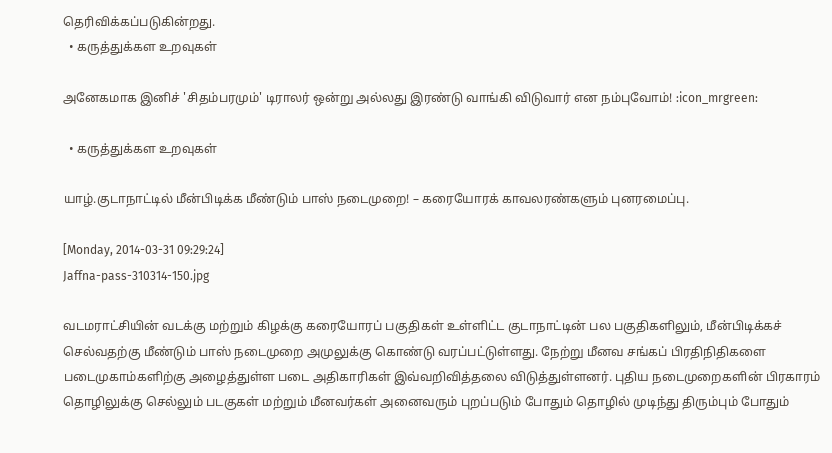தெரிவிக்கப்படுகின்றது.
  • கருத்துக்கள உறவுகள்

அனேகமாக இனிச் 'சிதம்பரமும்' டிராலர் ஒன்று அல்லது இரண்டு வாங்கி விடுவார் என நம்புவோம்! :icon_mrgreen:

  • கருத்துக்கள உறவுகள்

யாழ்.குடாநாட்டில் மீன்பிடிக்க மீண்டும் பாஸ் நடைமுறை! – கரையோரக் காவலரண்களும் புனரமைப்பு.

[Monday, 2014-03-31 09:29:24]
Jaffna-pass-310314-150.jpg

வடமராட்சியின் வடக்கு மற்றும் கிழக்கு கரையோரப் பகுதிகள் உள்ளிட்ட குடாநாட்டின் பல பகுதிகளிலும், மீன்பிடிக்கச் செல்வதற்கு மீண்டும் பாஸ் நடைமுறை அமுலுக்கு கொண்டு வரப்பட்டுள்ளது. நேற்று மீனவ சங்கப் பிரதிநிதிகளை படைமுகாம்களிற்கு அழைத்துள்ள படை அதிகாரிகள் இவ்வறிவித்தலை விடுத்துள்ளனர். புதிய நடைமுறைகளின் பிரகாரம் தொழிலுக்கு செல்லும் படகுகள் மற்றும் மீனவர்கள் அனைவரும் புறப்படும் போதும் தொழில் முடிந்து திரும்பும் போதும்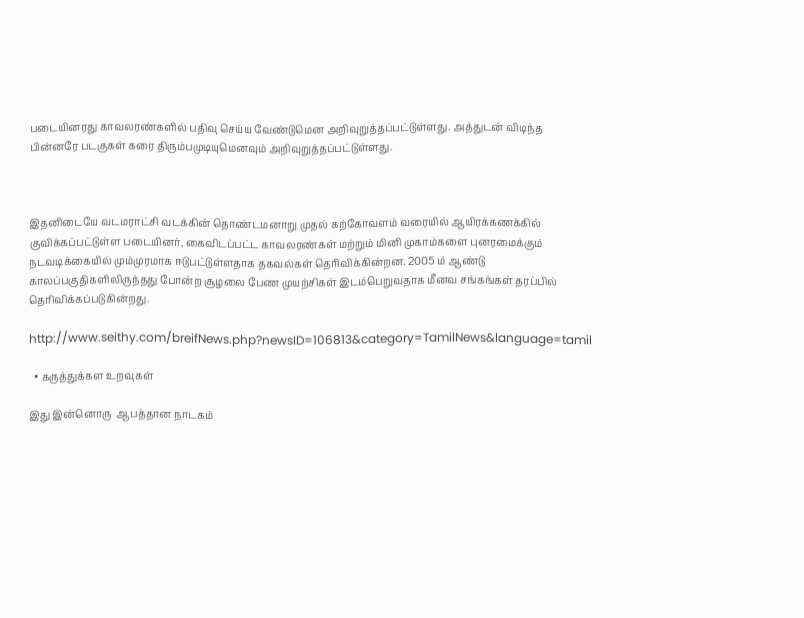படையினரது காவலரண்களில் பதிவு செய்ய வேண்டுமென அறிவுறுத்தப்பட்டுள்ளது. அத்துடன் விடிந்த பின்னரே படகுகள் கரை திரும்பமுடியுமெனவும் அறிவுறுத்தப்பட்டுள்ளது.



இதனிடையே வடமராட்சி வடக்கின் தொண்டமனாறு முதல் கற்கோவளம் வரையில் ஆயிரக்கணக்கில் குவிக்கப்பட்டுள்ள படையினர், கைவிடப்பட்ட காவலரண்கள் மற்றும் மினி முகாம்களை புனரமைக்கும் நடவடிக்கையில் மும்முரமாக ஈடுபட்டுள்ளதாக தகவல்கள் தெரிவிக்கின்றன. 2005 ம் ஆண்டு காலப்பகுதிகளிலிருந்தது போன்ற சூழலை பேண முயற்சிகள் இடம்பெறுவதாக மீனவ சங்கங்கள் தரப்பில் தெரிவிக்கப்படுகின்றது.

http://www.seithy.com/breifNews.php?newsID=106813&category=TamilNews&language=tamil

  • கருத்துக்கள உறவுகள்

இது இன்னொரு  ஆபத்தான நாடகம்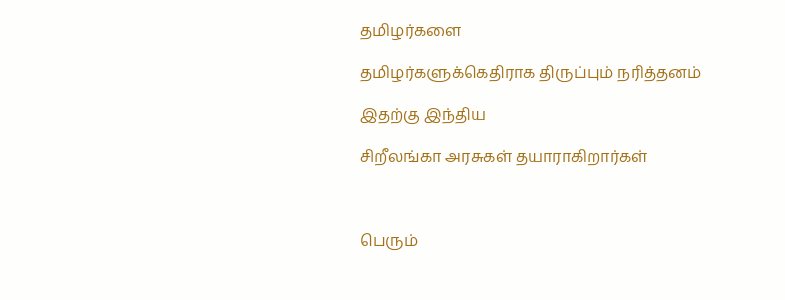தமிழர்களை

தமிழர்களுக்கெதிராக திருப்பும் நரித்தனம்

இதற்கு இந்திய

சிறீலங்கா அரசுகள் தயாராகிறார்கள்



பெரும்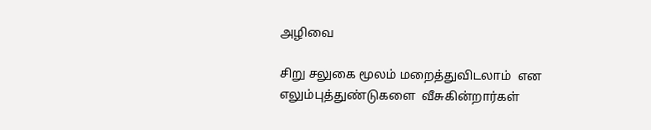அழிவை

சிறு சலுகை மூலம் மறைத்துவிடலாம்  என  எலும்புத்துண்டுகளை  வீசுகின்றார்கள்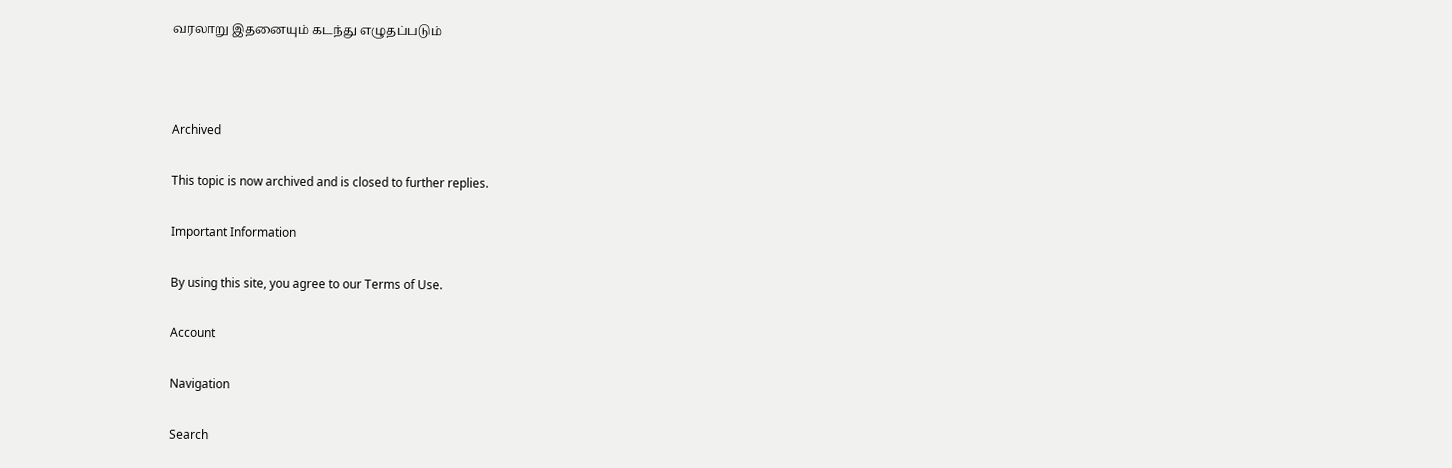வரலாறு இதனையும் கடந்து எழுதப்படும்



Archived

This topic is now archived and is closed to further replies.

Important Information

By using this site, you agree to our Terms of Use.

Account

Navigation

Search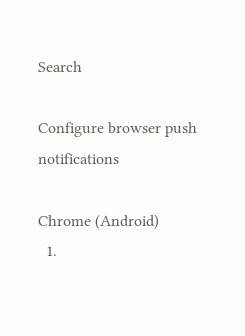Search

Configure browser push notifications

Chrome (Android)
  1.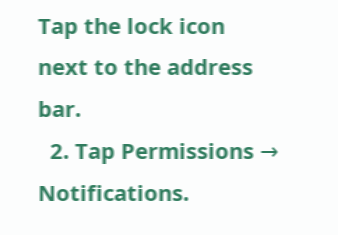Tap the lock icon next to the address bar.
  2. Tap Permissions → Notifications.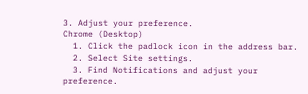3. Adjust your preference.
Chrome (Desktop)
  1. Click the padlock icon in the address bar.
  2. Select Site settings.
  3. Find Notifications and adjust your preference.